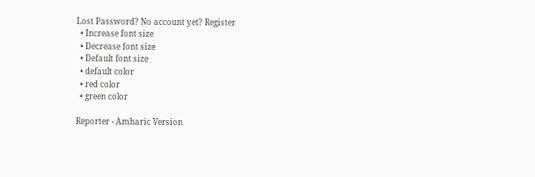Lost Password? No account yet? Register
  • Increase font size
  • Decrease font size
  • Default font size
  • default color
  • red color
  • green color

Reporter - Amharic Version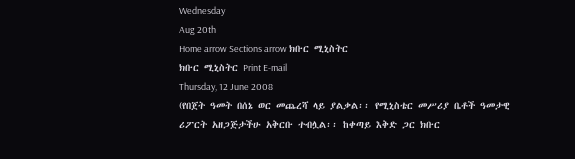Wednesday
Aug 20th
Home arrow Sections arrow ክቡር ሚኒስትር
ክቡር ሚኒስትር Print E-mail
Thursday, 12 June 2008
(የበጀት ዓመት በሰኔ ወር መጨረሻ ላይ ያልቃል፡፡ የሚኒስቴር መሥሪያ ቤቶች ዓመታዊ ሪፖርት አዘጋጅታችሁ አቅርቡ ተብሏል፡፡ ከቀጣይ እቅድ ጋር ክቡር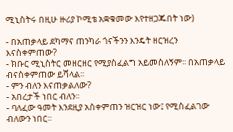ሚኒስትሩ በዚሁ ዙሪያ ኮሚቴ አቋቁመው እየተዘጋጁበት ነው)

- በአጠቃላይ ደካማና ጠንካራ ጎናችንን እንዴት ዘርዝረን እናስቀምጠው?
- ክቡር ሚኒስትር መዘርዘር የሚያስፈልግ አይመስለኝም፡፡ በአጠቃላይ ብናስቀምጠው ይሻላል፡፡
- ምን ብለን እናጠቃልለው?
- አበረታች ነበር ብለን፡፡
- ባለፈው ዓመት እንደዚያ አስቀምጠን ዝርዝር ነው፤ የሚስፈልገው ብለውን ነበር፡፡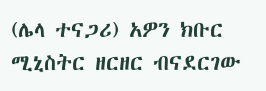(ሌላ ተናጋሪ) አዎን ክቡር ሚኒስትር ዘርዘር ብናደርገው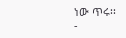ነው ጥሩ፡፡
-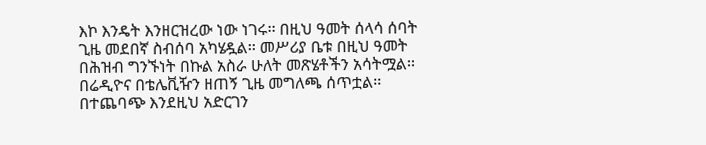እኮ እንዴት እንዘርዝረው ነው ነገሩ፡፡ በዚህ ዓመት ሰላሳ ሰባት ጊዜ መደበኛ ስብሰባ አካሄዷል፡፡ መሥሪያ ቤቱ በዚህ ዓመት በሕዝብ ግንኙነት በኩል አስራ ሁለት መጽሄቶችን አሳትሟል፡፡ በሬዲዮና በቴሌቪዥን ዘጠኝ ጊዜ መግለጫ ሰጥቷል፡፡ በተጨባጭ እንደዚህ አድርገን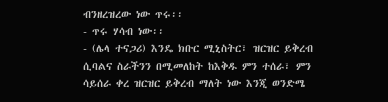ብንዘረዝረው ነው ጥሩ፡፡
- ጥሩ ሃሳብ ነው፡፡
- (ሌላ ተናጋሪ) እንዴ ክቡር ሚኒስትር፣ ዝርዝር ይቅረብ ሲባልና ስራችንን በሚመለከት ከእቅዱ ምን ተሰራ፣ ምን ሳይሰራ ቀረ ዝርዝር ይቅረብ ማለት ነው እንጂ ወንድሜ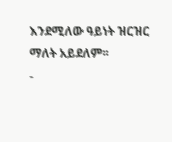እንደሚለው ዓይነት ዝርዝር ማለት አይደለም፡፡
-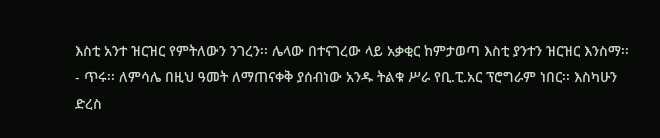እስቲ አንተ ዝርዝር የምትለውን ንገረን፡፡ ሌላው በተናገረው ላይ አቃቂር ከምታወጣ እስቲ ያንተን ዝርዝር እንስማ፡፡
- ጥሩ፡፡ ለምሳሌ በዚህ ዓመት ለማጠናቀቅ ያሰብነው አንዱ ትልቁ ሥራ የቢ.ፒ.አር ፕሮግራም ነበር፡፡ እስካሁን ድረስ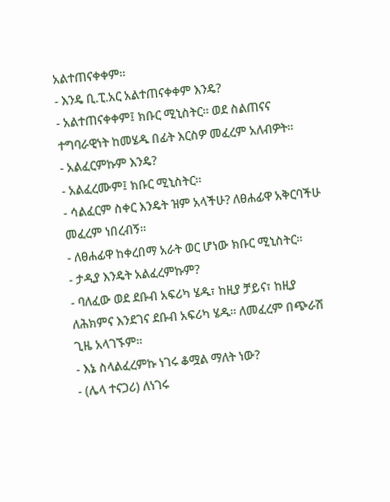አልተጠናቀቀም፡፡
- እንዴ ቢ.ፒ.አር አልተጠናቀቀም እንዴ?
- አልተጠናቀቀም፤ ክቡር ሚኒስትር፡፡ ወደ ስልጠናና ተግባራዊነት ከመሄዱ በፊት እርስዎ መፈረም አለብዎት፡፡
- አልፈርምኩም እንዴ?
- አልፈረሙም፤ ክቡር ሚኒስትር፡፡
- ሳልፈርም ስቀር እንዴት ዝም አላችሁ? ለፀሐፊዋ አቅርባችሁ መፈረም ነበረብኝ፡፡
- ለፀሐፊዋ ከቀረበማ አራት ወር ሆነው ክቡር ሚኒስትር፡፡
- ታዲያ እንዴት አልፈረምኩም?
- ባለፈው ወደ ደቡብ አፍሪካ ሄዱ፣ ከዚያ ቻይና፣ ከዚያ ለሕክምና እንደገና ደቡብ አፍሪካ ሄዱ፡፡ ለመፈረም በጭራሽ ጊዜ አላገኙም፡፡
- እኔ ስላልፈረምኩ ነገሩ ቆሟል ማለት ነው?
- (ሌላ ተናጋሪ) ለነገሩ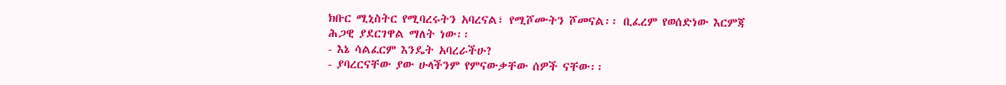ክቡር ሚኒስትር የሚባረሩትን አባረናል፣ የሚሾሙትን ሾመናል፡፡ ቢፈረም የወሰድነው እርምጃ ሕጋዊ ያደርገዋል ማለት ነው፡፡
- እኔ ሳልፈርም እንዴት አባረራችሁ?
- ያባረርናቸው ያው ሁላችንም የምናውቃቸው ሰዎች ናቸው፡፡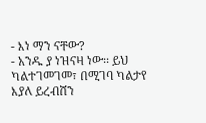- እነ ማን ናቸው?
- አንዱ ያ ነዝናዛ ነው፡፡ ይህ ካልተገመገመ፣ በሚገባ ካልታየ እያለ ይረብሸን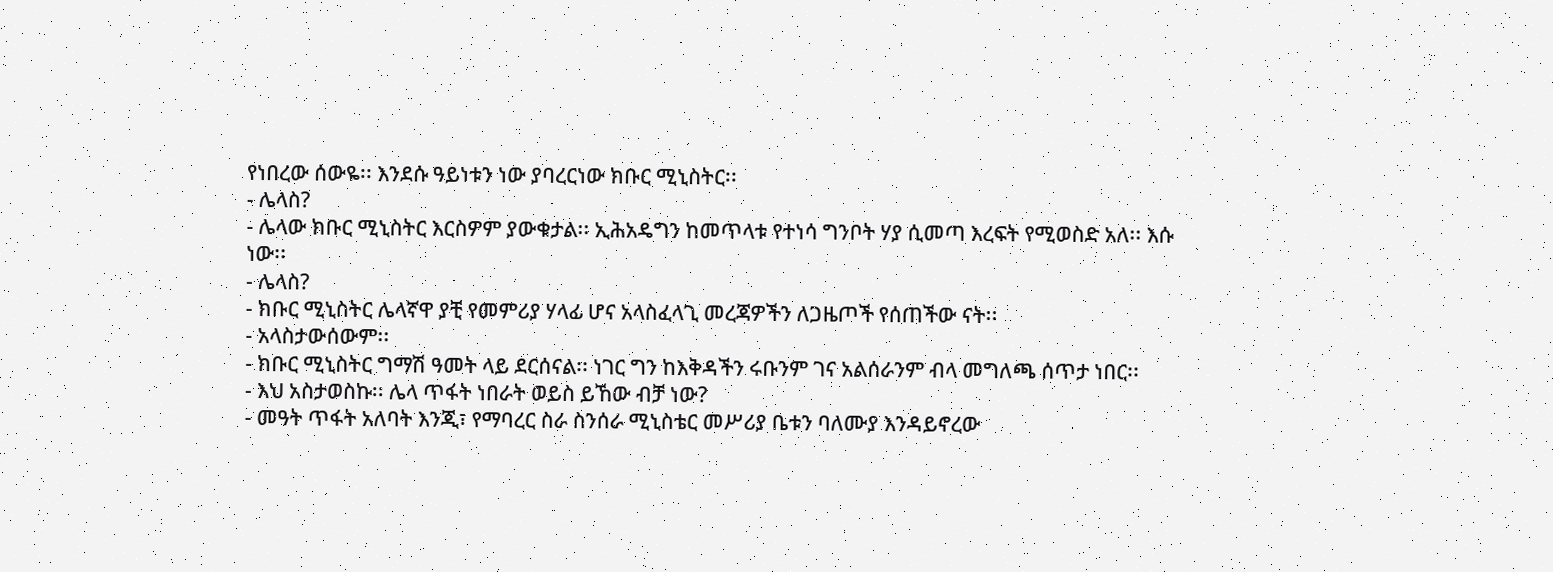የነበረው ሰውዬ፡፡ እንደሱ ዓይነቱን ነው ያባረርነው ክቡር ሚኒስትር፡፡
- ሌላስ?
- ሌላው ክቡር ሚኒስትር እርስዎም ያውቁታል፡፡ ኢሕአዴግን ከመጥላቱ የተነሳ ግንቦት ሃያ ሲመጣ እረፍት የሚወስድ አለ፡፡ እሱ ነው፡፡
- ሌላስ?
- ክቡር ሚኒስትር ሌላኛዋ ያቺ የመምሪያ ሃላፊ ሆና አላስፈላጊ መረጃዎችን ለጋዜጦች የሰጠችው ናት፡፡
- አላስታውሰውም፡፡
- ክቡር ሚኒስትር ግማሽ ዓመት ላይ ደርሰናል፡፡ ነገር ግን ከእቅዳችን ሩቡንም ገና አልሰራንም ብላ መግለጫ ሰጥታ ነበር፡፡
- እህ አስታወስኩ፡፡ ሌላ ጥፋት ነበራት ወይስ ይኸው ብቻ ነው?
- መዓት ጥፋት አለባት እንጂ፣ የማባረር ስራ ስንሰራ ሚኒስቴር መሥሪያ ቤቱን ባለሙያ እንዳይኖረው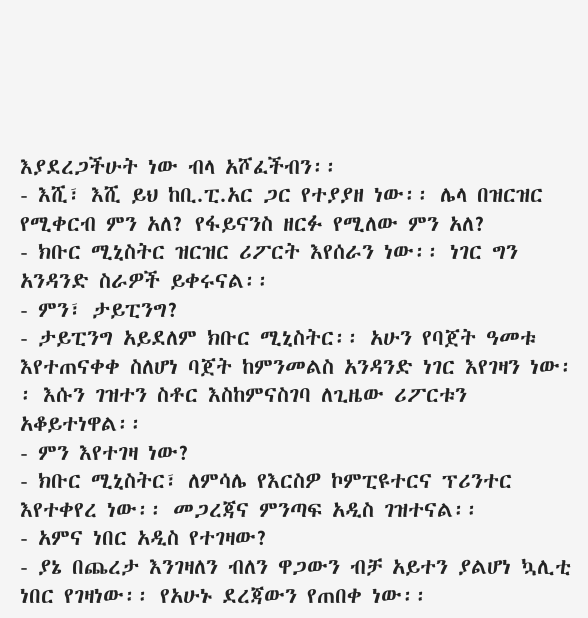እያደረጋችሁት ነው ብላ አሾፈችብን፡፡
- እሺ፣ እሺ ይህ ከቢ.ፒ.አር ጋር የተያያዘ ነው፡፡ ሌላ በዝርዝር የሚቀርብ ምን አለ? የፋይናንስ ዘርፉ የሚለው ምን አለ?
- ክቡር ሚኒስትር ዝርዝር ሪፖርት እየሰራን ነው፡፡ ነገር ግን አንዳንድ ስራዎች ይቀሩናል፡፡
- ምን፣ ታይፒንግ?
- ታይፒንግ አይደለም ክቡር ሚኒስትር፡፡ አሁን የባጀት ዓመቱ እየተጠናቀቀ ስለሆነ ባጀት ከምንመልስ አንዳንድ ነገር እየገዛን ነው፡፡ እሱን ገዝተን ስቶር እስከምናስገባ ለጊዜው ሪፖርቱን አቆይተነዋል፡፡
- ምን እየተገዛ ነው?
- ክቡር ሚኒስትር፣ ለምሳሌ የእርስዎ ኮምፒዩተርና ፕሪንተር እየተቀየረ ነው፡፡ መጋረጃና ምንጣፍ አዲስ ገዝተናል፡፡
- አምና ነበር አዲስ የተገዛው?
- ያኔ በጨረታ እንገዛለን ብለን ዋጋውን ብቻ አይተን ያልሆነ ኳሊቲ ነበር የገዛነው፡፡ የአሁኑ ደረጃውን የጠበቀ ነው፡፡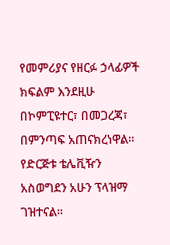የመምሪያና የዘርፉ ኃላፊዎች ክፍልም እንደዚሁ በኮምፒዩተር፣ በመጋረጃ፣ በምንጣፍ አጠናክረነዋል፡፡ የድርጅቱ ቴሌቪዥን አስወግደን አሁን ፕላዝማ ገዝተናል፡፡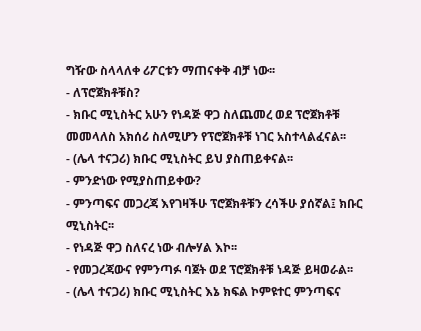ግዥው ስላላለቀ ሪፖርቱን ማጠናቀቅ ብቻ ነው፡፡
- ለፕሮጀክቶቹስ?
- ክቡር ሚኒስትር አሁን የነዳጅ ዋጋ ስለጨመረ ወደ ፕሮጀክቶቹ መመላለስ አክሰሪ ስለሚሆን የፕሮጀክቶቹ ነገር አስተላልፈናል፡፡
- (ሌላ ተናጋሪ) ክቡር ሚኒስትር ይህ ያስጠይቀናል፡፡
- ምንድነው የሚያስጠይቀው?
- ምንጣፍና መጋረጃ እየገዛችሁ ፕሮጀክቶቹን ረሳችሁ ያሰኛል፤ ክቡር ሚኒስትር፡፡
- የነዳጅ ዋጋ ስለናረ ነው ብሎሃል እኮ፡፡
- የመጋረጃውና የምንጣፉ ባጀት ወደ ፕሮጀክቶቹ ነዳጅ ይዛወራል፡፡
- (ሌላ ተናጋሪ) ክቡር ሚኒስትር እኔ ክፍል ኮምዩተር ምንጣፍና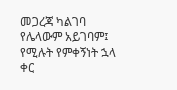መጋረጃ ካልገባ የሌላውም አይገባም፤ የሚሉት የምቀኝነት ኋላ ቀር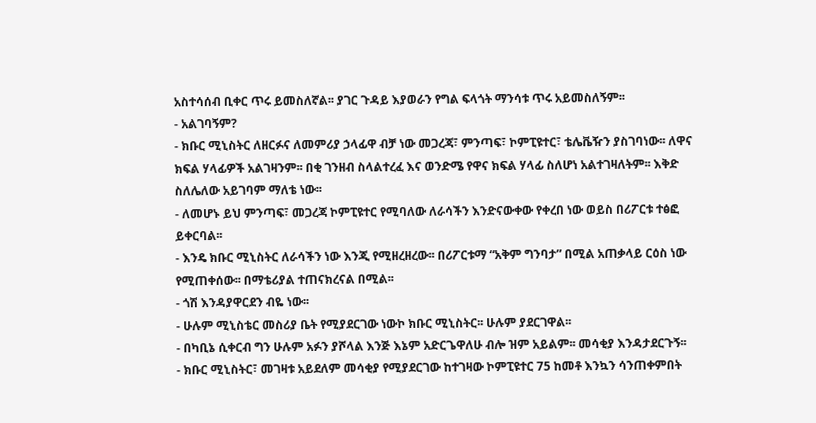አስተሳሰብ ቢቀር ጥሩ ይመስለኛል፡፡ ያገር ጉዳይ እያወራን የግል ፍላጎት ማንሳቱ ጥሩ አይመስለኝም፡፡
- አልገባኝም?
- ክቡር ሚኒስትር ለዘርፉና ለመምሪያ ኃላፊዋ ብቻ ነው መጋረጃ፣ ምንጣፍ፣ ኮምፒዩተር፣ ቴሌቬዥን ያስገባነው፡፡ ለዋና ክፍል ሃላፊዎች አልገዛንም፡፡ በቂ ገንዘብ ስላልተረፈ እና ወንድሜ የዋና ክፍል ሃላፊ ስለሆነ አልተገዛለትም፡፡ እቅድ ስለሌለው አይገባም ማለቴ ነው፡፡
- ለመሆኑ ይህ ምንጣፍ፣ መጋረጃ ኮምፒዩተር የሚባለው ለራሳችን እንድናውቀው የቀረበ ነው ወይስ በሪፖርቱ ተፅፎ ይቀርባል፡፡
- እንዴ ክቡር ሚኒስትር ለራሳችን ነው እንጂ የሚዘረዘረው፡፡ በሪፖርቱማ “አቅም ግንባታ” በሚል አጠቃላይ ርዕስ ነው የሚጠቀሰው፡፡ በማቴሪያል ተጠናክረናል በሚል፡፡
- ጎሽ እንዳያዋርደን ብዬ ነው፡፡
- ሁሉም ሚኒስቴር መስሪያ ቤት የሚያደርገው ነውኮ ክቡር ሚኒስትር፡፡ ሁሉም ያደርገዋል፡፡
- በካቢኔ ሲቀርብ ግን ሁሉም አፉን ያሾላል እንጅ እኔም አድርጌዋለሁ ብሎ ዝም አይልም፡፡ መሳቂያ እንዳታደርጉኝ፡፡
- ክቡር ሚኒስትር፣ መገዛቱ አይደለም መሳቂያ የሚያደርገው ከተገዛው ኮምፒዩተር 75 ከመቶ እንኳን ሳንጠቀምበት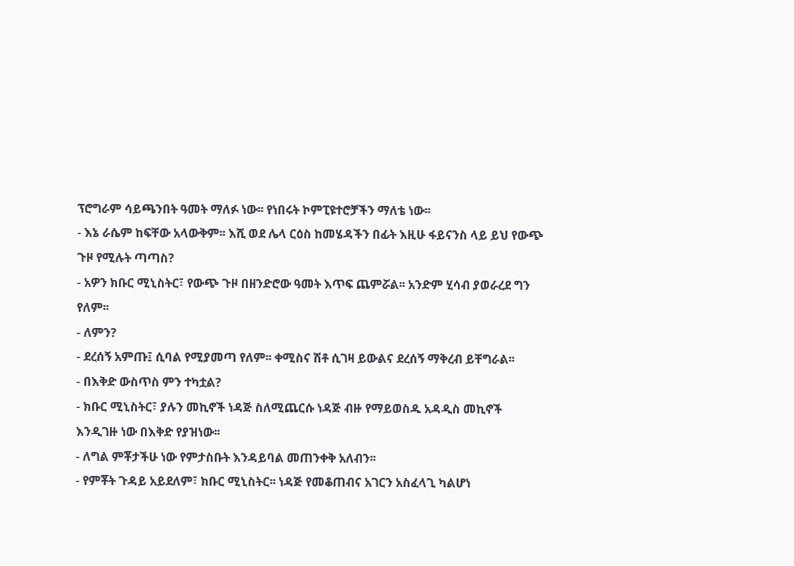ፕሮግራም ሳይጫንበት ዓመት ማለፉ ነው፡፡ የነበሩት ኮምፒዩተሮቻችን ማለቴ ነው፡፡
- እኔ ራሴም ከፍቸው አላውቅም፡፡ እሺ ወደ ሌላ ርዕስ ከመሄዳችን በፊት እዚሁ ፋይናንስ ላይ ይህ የውጭ ጉዞ የሚሉት ጣጣስ?
- አዎን ክቡር ሚኒስትር፣ የውጭ ጉዞ በዘንድሮው ዓመት እጥፍ ጨምሯል፡፡ አንድም ሂሳብ ያወራረደ ግን የለም፡፡
- ለምን?
- ደረሰኝ አምጡ፤ ሲባል የሚያመጣ የለም፡፡ ቀሚስና ሽቶ ሲገዛ ይውልና ደረሰኝ ማቅረብ ይቸግራል፡፡
- በእቅድ ውስጥስ ምን ተካቷል?
- ክቡር ሚኒስትር፣ ያሉን መኪኖች ነዳጅ ስለሚጨርሱ ነዳጅ ብዙ የማይወስዱ አዳዲስ መኪኖች እንዲገዙ ነው በእቅድ የያዝነው፡፡
- ለግል ምቾታችሁ ነው የምታስቡት እንዳይባል መጠንቀቅ አለብን፡፡
- የምቾት ጉዳይ አይደለም፣ ክቡር ሚኒስትር፡፡ ነዳጅ የመቆጠብና አገርን አስፈላጊ ካልሆነ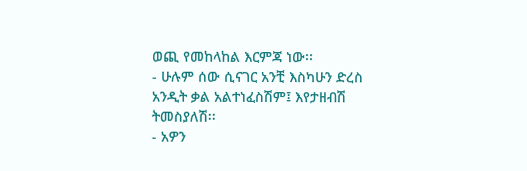ወጪ የመከላከል እርምጃ ነው፡፡
- ሁሉም ሰው ሲናገር አንቺ እስካሁን ድረስ አንዲት ቃል አልተነፈስሽም፤ እየታዘብሽ ትመስያለሽ፡፡
- አዎን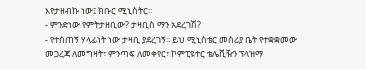እየታዘብኩ ነው፤ ክቡር ሚኒስትር፡፡
- ምንድነው የምትታዘቢው? ታዛቢስ ማን አደረገሽ?
- የተሰጠኝ ሃላፊነት ነው ታዛቢ ያደረገኝ፡፡ ይህ ሚኒስቴር መስሪያ ቤት የተቋቋመው መጋረጃ ለመግዛት፣ ምንጣፍ ለመቀየር፣ ኮምፒዩተር ቴሌቪዥን ፕላዝማ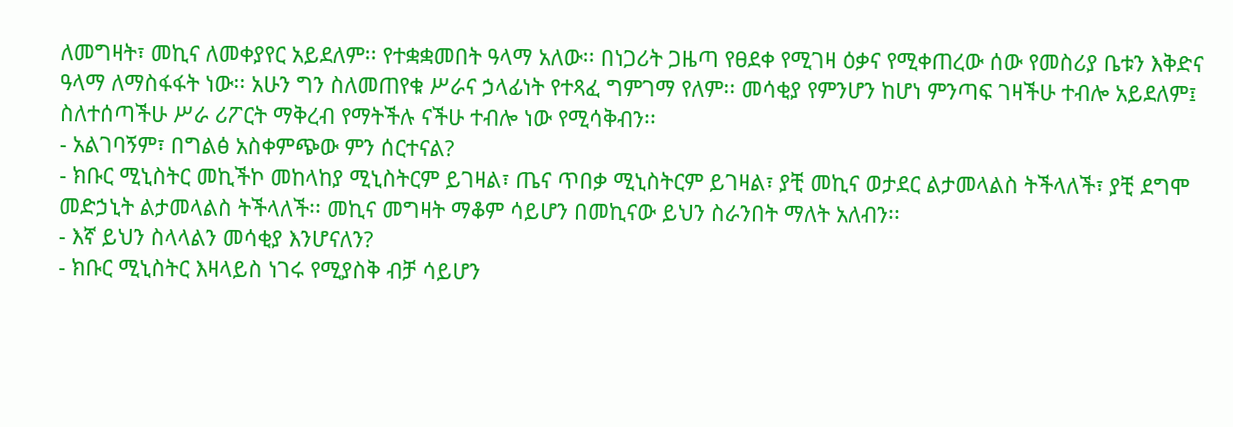ለመግዛት፣ መኪና ለመቀያየር አይደለም፡፡ የተቋቋመበት ዓላማ አለው፡፡ በነጋሪት ጋዜጣ የፀደቀ የሚገዛ ዕቃና የሚቀጠረው ሰው የመስሪያ ቤቱን እቅድና ዓላማ ለማስፋፋት ነው፡፡ አሁን ግን ስለመጠየቁ ሥራና ኃላፊነት የተጻፈ ግምገማ የለም፡፡ መሳቂያ የምንሆን ከሆነ ምንጣፍ ገዛችሁ ተብሎ አይደለም፤ ስለተሰጣችሁ ሥራ ሪፖርት ማቅረብ የማትችሉ ናችሁ ተብሎ ነው የሚሳቅብን፡፡
- አልገባኝም፣ በግልፅ አስቀምጭው ምን ሰርተናል?
- ክቡር ሚኒስትር መኪችኮ መከላከያ ሚኒስትርም ይገዛል፣ ጤና ጥበቃ ሚኒስትርም ይገዛል፣ ያቺ መኪና ወታደር ልታመላልስ ትችላለች፣ ያቺ ደግሞ መድኃኒት ልታመላልስ ትችላለች፡፡ መኪና መግዛት ማቆም ሳይሆን በመኪናው ይህን ስራንበት ማለት አለብን፡፡
- እኛ ይህን ስላላልን መሳቂያ እንሆናለን?
- ክቡር ሚኒስትር እዛላይስ ነገሩ የሚያስቅ ብቻ ሳይሆን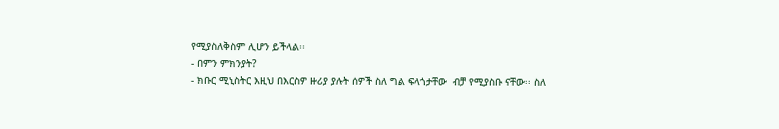የሚያስለቅስም ሊሆን ይችላል፡፡
- በምን ምክንያት?
- ክቡር ሚኒስትር እዚህ በእርስዎ ዙሪያ ያሉት ሰዎች ስለ ግል ፍላጎታቸው  ብቻ የሚያስቡ ናቸው፡፡ ስለ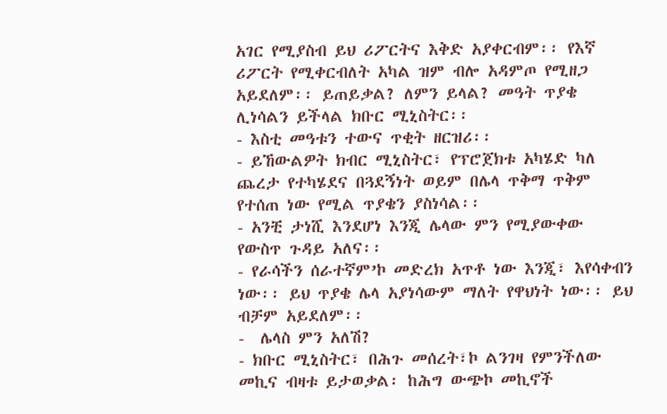አገር የሚያስብ ይህ ሪፖርትና እቅድ አያቀርብም፡፡ የእኛ ሪፖርት የሚቀርብለት አካል ዝም ብሎ አዳምጦ የሚዘጋ አይደለም፡፡ ይጠይቃል? ለምን ይላል? መዓት ጥያቄ ሊነሳልን ይችላል ክቡር ሚኒስትር፡፡
- እስቲ መዓቱን ተውና ጥቂት ዘርዝሪ፡፡
- ይኸውልዎት ክብር ሚኒስትር፣ የፕሮጀክቱ አካሄድ ካለ ጨረታ የተካሄደና በጓደኝነት ወይም በሌላ ጥቅማ ጥቅም የተሰጠ ነው የሚል ጥያቄን ያስነሳል፡፡
- አንቺ ታነሺ እንደሆነ እንጂ ሌላው ምን የሚያውቀው የውስጥ ጉዳይ አለና፡፡
- የራሳችን ሰራተኛም’ኮ መድረክ አጥቶ ነው እንጂ፣ እየሳቀብን ነው፡፡ ይህ ጥያቄ ሌላ አያነሳውም ማለት የዋህነት ነው፡፡ ይህ ብቻም አይደለም፡፡
-  ሌላስ ምን አለሽ?
- ክቡር ሚኒስትር፣ በሕጉ መሰረት፣ኮ ልንገዛ የምንችለው መኪና ብዛቱ ይታወቃል፡ ከሕግ ውጭኮ መኪኖች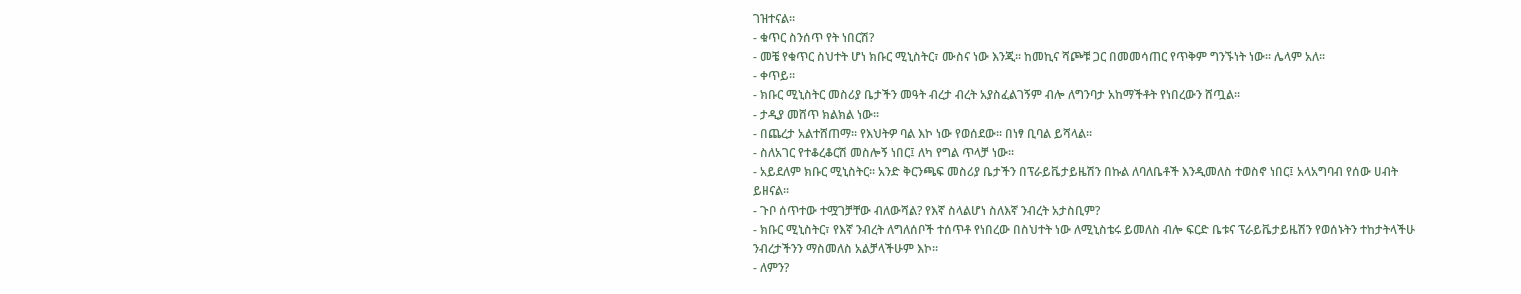ገዝተናል፡፡
- ቁጥር ስንሰጥ የት ነበርሽ?
- መቼ የቁጥር ስህተት ሆነ ክቡር ሚኒስትር፣ ሙስና ነው እንጂ፡፡ ከመኪና ሻጮቹ ጋር በመመሳጠር የጥቅም ግንኙነት ነው፡፡ ሌላም አለ፡፡
- ቀጥይ፡፡
- ክቡር ሚኒስትር መስሪያ ቤታችን መዓት ብረታ ብረት አያስፈልገኝም ብሎ ለግንባታ አከማችቶት የነበረውን ሸጧል፡፡
- ታዲያ መሸጥ ክልክል ነው፡፡
- በጨረታ አልተሸጠማ፡፡ የእህትዎ ባል እኮ ነው የወሰደው፡፡ በነፃ ቢባል ይሻላል፡፡
- ስለአገር የተቆረቆርሽ መስሎኝ ነበር፤ ለካ የግል ጥላቻ ነው፡፡
- አይደለም ክቡር ሚኒስትር፡፡ አንድ ቅርንጫፍ መስሪያ ቤታችን በፕራይቬታይዜሽን በኩል ለባለቤቶች እንዲመለስ ተወስኖ ነበር፤ አላአግባብ የሰው ሀብት ይዘናል፡፡
- ጉቦ ሰጥተው ተሟገቻቸው ብለውሻል? የእኛ ስላልሆነ ስለእኛ ንብረት አታስቢም?
- ክቡር ሚኒስትር፣ የእኛ ንብረት ለግለሰቦች ተሰጥቶ የነበረው በስህተት ነው ለሚኒስቴሩ ይመለስ ብሎ ፍርድ ቤቱና ፕራይቬታይዜሽን የወሰኑትን ተከታትላችሁ ንብረታችንን ማስመለስ አልቻላችሁም እኮ፡፡
- ለምን?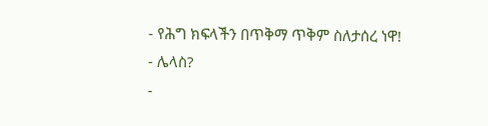- የሕግ ክፍላችን በጥቅማ ጥቅም ስለታሰረ ነዋ!
- ሌላስ?
-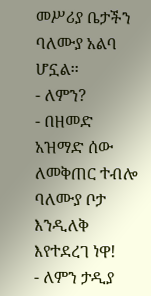መሥሪያ ቤታችን ባለሙያ አልባ ሆኗል፡፡
- ለምን?
- በዘመድ አዝማድ ሰው ለመቅጠር ተብሎ ባለሙያ ቦታ እንዲለቅ እየተደረገ ነዋ!
- ለምን ታዲያ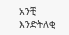አንቺ እንድትለቂ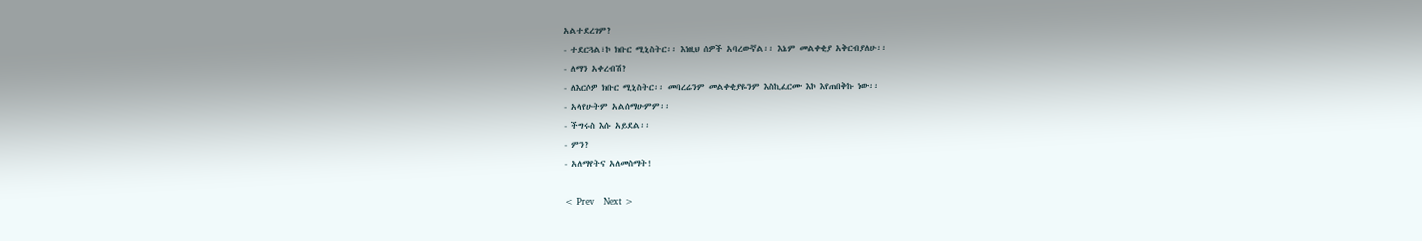አልተደረገም?
- ተደርጓል፣ኮ ክቡር ሚኒስትር፡፡ እነዚህ ሰዎች አባረውኛል፡፡ እኔም መልቀቂያ አቅርብያለሁ፡፡
- ለማን አቀረብሽ?
- ለእርሶዎ ክቡር ሚኒስትር፡፡ መባረሬንም መልቀቂያዬንም እስኪፈርሙ እኮ እየጠበቅኩ ነው፡፡
- አላየሁትም አልሰማሁምም፡፡
- ችግሩስ እሱ አይደል፡፡
- ምን?
- አለማየትና አለመስማት!

< Prev   Next >